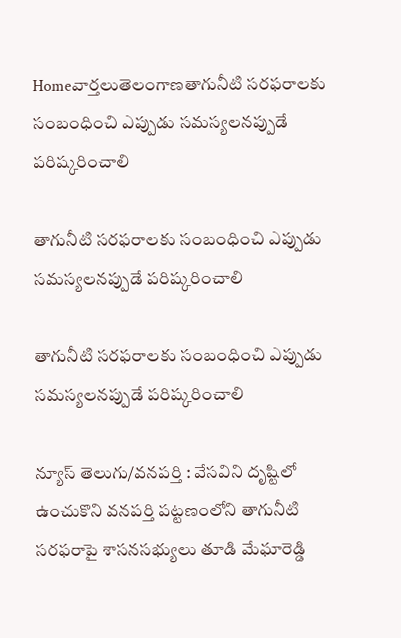Homeవార్తలుతెలంగాణతాగునీటి సరఫరాలకు సంబంధించి ఎప్పుడు సమస్యలనప్పుడే పరిష్కరించాలి

తాగునీటి సరఫరాలకు సంబంధించి ఎప్పుడు సమస్యలనప్పుడే పరిష్కరించాలి

తాగునీటి సరఫరాలకు సంబంధించి ఎప్పుడు సమస్యలనప్పుడే పరిష్కరించాలి

న్యూస్ తెలుగు/వనపర్తి : వేసవిని దృష్టిలో ఉంచుకొని వనపర్తి పట్టణంలోని తాగునీటి సరఫరాపై శాసనసభ్యులు తూడి మేఘారెడ్డి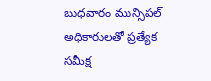బుధవారం మున్సిపల్ అధికారులతో ప్రత్యేక సమీక్ష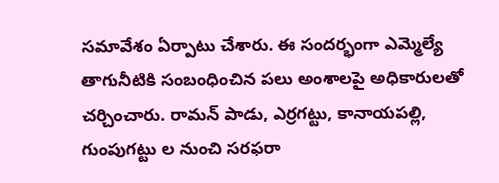సమావేశం ఏర్పాటు చేశారు. ఈ సందర్భంగా ఎమ్మెల్యే తాగునీటికి సంబంధించిన పలు అంశాలపై అధికారులతో చర్చించారు. రామన్ పాడు, ఎర్రగట్టు, కానాయపల్లి, గుంపుగట్టు ల నుంచి సరఫరా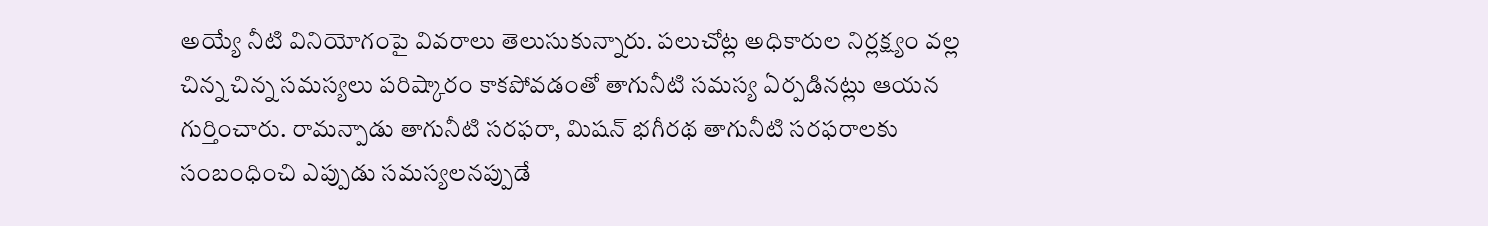అయ్యే నీటి వినియోగంపై వివరాలు తెలుసుకున్నారు. పలుచోట్ల అధికారుల నిర్లక్ష్యం వల్ల చిన్న చిన్న సమస్యలు పరిష్కారం కాకపోవడంతో తాగునీటి సమస్య ఏర్పడినట్లు ఆయన గుర్తించారు. రామన్పాడు తాగునీటి సరఫరా, మిషన్ భగీరథ తాగునీటి సరఫరాలకు సంబంధించి ఎప్పుడు సమస్యలనప్పుడే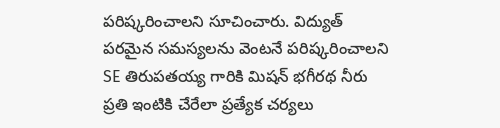పరిష్కరించాలని సూచించారు. విద్యుత్ పరమైన సమస్యలను వెంటనే పరిష్కరించాలని SE తిరుపతయ్య గారికి మిషన్ భగీరథ నీరు ప్రతి ఇంటికి చేరేలా ప్రత్యేక చర్యలు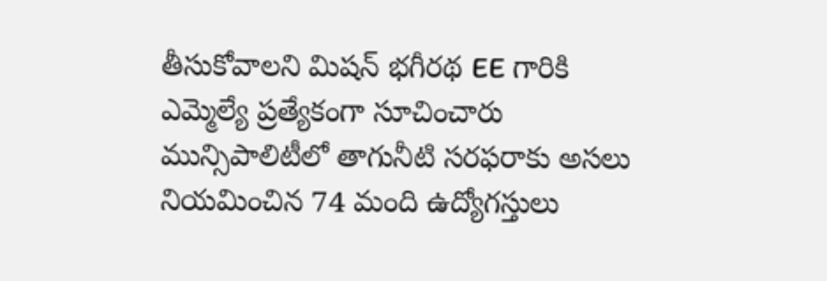తీసుకోవాలని మిషన్ భగీరథ EE గారికి ఎమ్మెల్యే ప్రత్యేకంగా సూచించారు మున్సిపాలిటీలో తాగునీటి సరఫరాకు అసలు నియమించిన 74 మంది ఉద్యోగస్తులు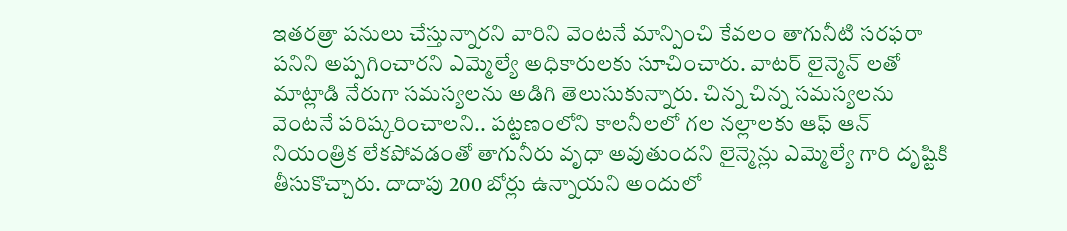ఇతరత్రా పనులు చేస్తున్నారని వారిని వెంటనే మాన్పించి కేవలం తాగునీటి సరఫరా పనిని అప్పగించారని ఎమ్మెల్యే అధికారులకు సూచించారు. వాటర్ లైన్మెన్ లతో మాట్లాడి నేరుగా సమస్యలను అడిగి తెలుసుకున్నారు. చిన్న చిన్న సమస్యలను వెంటనే పరిష్కరించాలని.. పట్టణంలోని కాలనీలలో గల నల్లాలకు ఆఫ్ ఆన్ నియంత్రిక లేకపోవడంతో తాగునీరు వృధా అవుతుందని లైన్మెన్లు ఎమ్మెల్యే గారి దృష్టికి తీసుకొచ్చారు. దాదాపు 200 బోర్లు ఉన్నాయని అందులో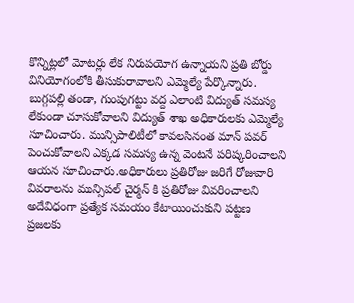కొన్నిట్లలో మోటర్లు లేక నిరుపయోగ ఉన్నాయని ప్రతి బోర్డు వినియోగంలోకి తీసుకురావాలని ఎమ్మెల్యే పేర్కొన్నారు. బుగ్గపల్లి తండా, గుంపుగట్టు వద్ద ఎలాంటి విద్యుత్ సమస్య లేకుండా చూసుకోవాలని విద్యుత్ శాఖ అధికారులకు ఎమ్మెల్యే సూచించారు. మున్సిపాలిటీలో కావలసినంత మాన్ పవర్ పెంచుకోవాలని ఎక్కడ సమస్య ఉన్న వెంటనే పరిష్కరించాలని ఆయన సూచించారు.అధికారులు ప్రతిరోజు జరిగే రోజువారి వివరాలను మున్సిపల్ చైర్మన్ కి ప్రతిరోజు వివరించాలని అదేవిధంగా ప్రత్యేక సమయం కేటాయించుకుని పట్టణ ప్రజలకు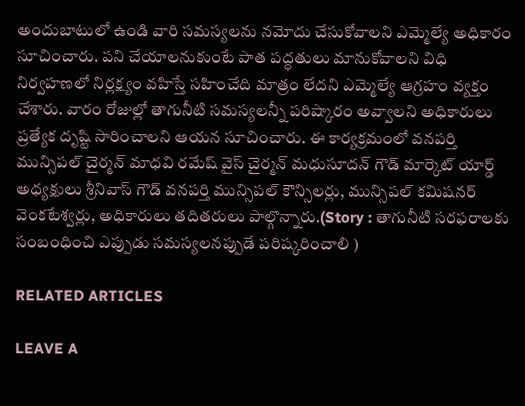అందుబాటులో ఉండి వారి సమస్యలను నమోదు చేసుకోవాలని ఎమ్మెల్యే అధికారం సూచించారు. పని చేయాలనుకుంటే పాత పద్ధతులు మానుకోవాలని విధి నిర్వహణలో నిర్లక్ష్యం వహిస్తే సహించేది మాత్రం లేదని ఎమ్మెల్యే ఆగ్రహం వ్యక్తం చేశారు. వారం రోజుల్లో తాగునీటి సమస్యలన్నీ పరిష్కారం అవ్వాలని అధికారులు ప్రత్యేక దృష్టి సారించాలని ఆయన సూచించారు. ఈ కార్యక్రమంలో వనపర్తి మున్సిపల్ చైర్మన్ మాధవి రమేష్ వైస్ చైర్మన్ మధుసూదన్ గౌడ్ మార్కెట్ యార్డ్ అధ్యక్షులు శ్రీనివాస్ గౌడ్ వనపర్తి మున్సిపల్ కౌన్సిలర్లు, మున్సిపల్ కమిషనర్ వెంకటేశ్వర్లు, అధికారులు తదితరులు పాల్గొన్నారు.(Story : తాగునీటి సరఫరాలకు సంబంధించి ఎప్పుడు సమస్యలనప్పుడే పరిష్కరించాలి )

RELATED ARTICLES

LEAVE A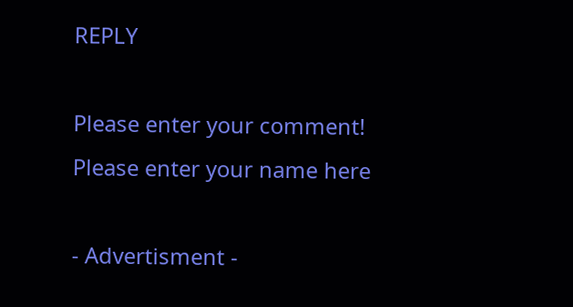REPLY

Please enter your comment!
Please enter your name here

- Advertisment -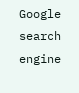Google search engine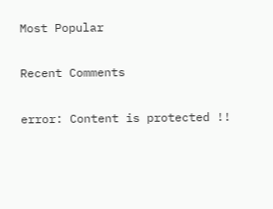Most Popular

Recent Comments

error: Content is protected !!